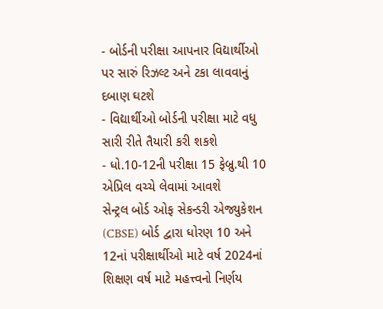- બોર્ડની પરીક્ષા આપનાર વિદ્યાર્થીઓ પર સારું રિઝલ્ટ અને ટકા લાવવાનું દબાણ ઘટશે
- વિદ્યાર્થીઓ બોર્ડની પરીક્ષા માટે વધુ સારી રીતે તૈયારી કરી શકશે
- ધો.10-12ની પરીક્ષા 15 ફેબ્રુ.થી 10 એપ્રિલ વચ્ચે લેવામાં આવશે
સેન્ટ્રલ બોર્ડ ઓફ સેકન્ડરી એજ્યુકેશન (CBSE) બોર્ડ દ્વારા ધોરણ 10 અને 12નાં પરીક્ષાર્થીઓ માટે વર્ષ 2024નાં શિક્ષણ વર્ષ માટે મહત્ત્વનો નિર્ણય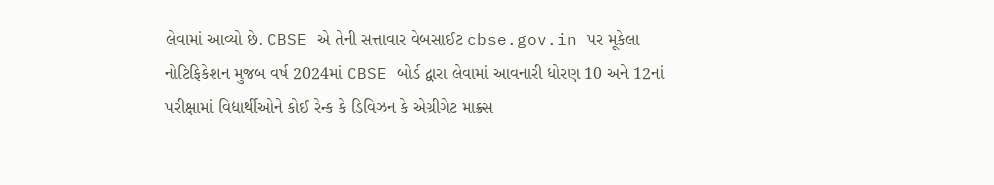લેવામાં આવ્યો છે. CBSE એ તેની સત્તાવાર વેબસાઈટ cbse.gov.in પર મૂકેલા નોટિફિકેશન મુજબ વર્ષ 2024માં CBSE બોર્ડ દ્વારા લેવામાં આવનારી ધોરણ 10 અને 12નાં પરીક્ષામાં વિદ્યાર્થીઓને કોઈ રેન્ક કે ડિવિઝન કે એગ્રીગેટ માક્ર્સ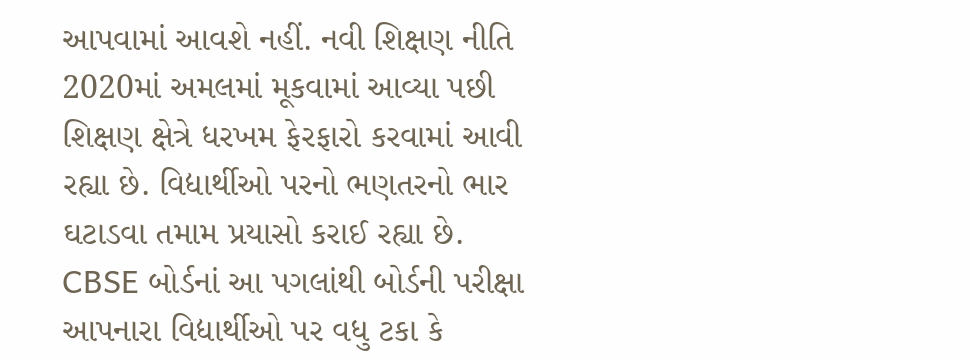આપવામાં આવશે નહીં. નવી શિક્ષણ નીતિ 2020માં અમલમાં મૂકવામાં આવ્યા પછી શિક્ષણ ક્ષેત્રે ધરખમ ફેરફારો કરવામાં આવી રહ્યા છે. વિદ્યાર્થીઓ પરનો ભણતરનો ભાર ઘટાડવા તમામ પ્રયાસો કરાઈ રહ્યા છે. CBSE બોર્ડનાં આ પગલાંથી બોર્ડની પરીક્ષા આપનારા વિદ્યાર્થીઓ પર વધુ ટકા કે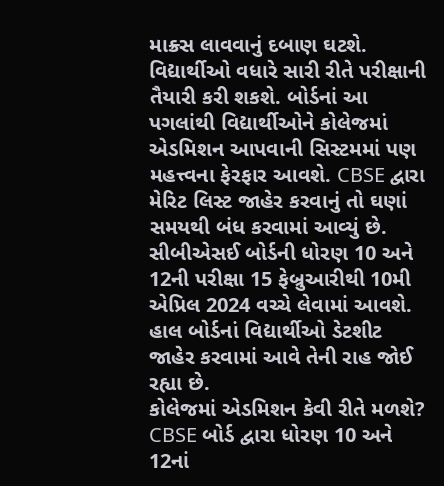માક્ર્સ લાવવાનું દબાણ ઘટશે. વિદ્યાર્થીઓ વધારે સારી રીતે પરીક્ષાની તૈયારી કરી શકશે. બોર્ડનાં આ પગલાંથી વિદ્યાર્થીઓને કોલેજમાં એડમિશન આપવાની સિસ્ટમમાં પણ મહત્ત્વના ફેરફાર આવશે. CBSE દ્વારા મેરિટ લિસ્ટ જાહેર કરવાનું તો ઘણાં સમયથી બંધ કરવામાં આવ્યું છે. સીબીએસઈ બોર્ડની ધોરણ 10 અને 12ની પરીક્ષા 15 ફેબ્રુઆરીથી 10મી એપ્રિલ 2024 વચ્ચે લેવામાં આવશે. હાલ બોર્ડનાં વિદ્યાર્થીઓ ડેટશીટ જાહેર કરવામાં આવે તેની રાહ જોઈ રહ્યા છે.
કોલેજમાં એડમિશન કેવી રીતે મળશે?
CBSE બોર્ડ દ્વારા ધોરણ 10 અને 12નાં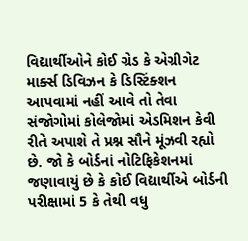વિદ્યાર્થીઓને કોઈ ગ્રેડ કે એગ્રીગેટ માર્ક્સ ડિવિઝન કે ડિસ્ટિંક્શન આપવામાં નહીં આવે તો તેવા સંજોગોમાં કોલેજોમાં એડમિશન કેવી રીતે અપાશે તે પ્રશ્ન સૌને મૂંઝવી રહ્યો છે. જો કે બોર્ડનાં નોટિફિકેશનમાં જણાવાયું છે કે કોઈ વિદ્યાર્થીએ બોર્ડની પરીક્ષામાં 5 કે તેથી વધુ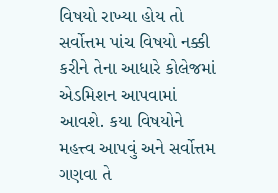વિષયો રાખ્યા હોય તો સર્વોત્તમ પાંચ વિષયો નક્કી કરીને તેના આધારે કોલેજમાં એડમિશન આપવામાં આવશે. કયા વિષયોને મહત્ત્વ આપવું અને સર્વોત્તમ ગણવા તે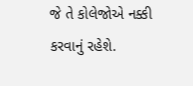જે તે કોલેજોએ નક્કી કરવાનું રહેશે.